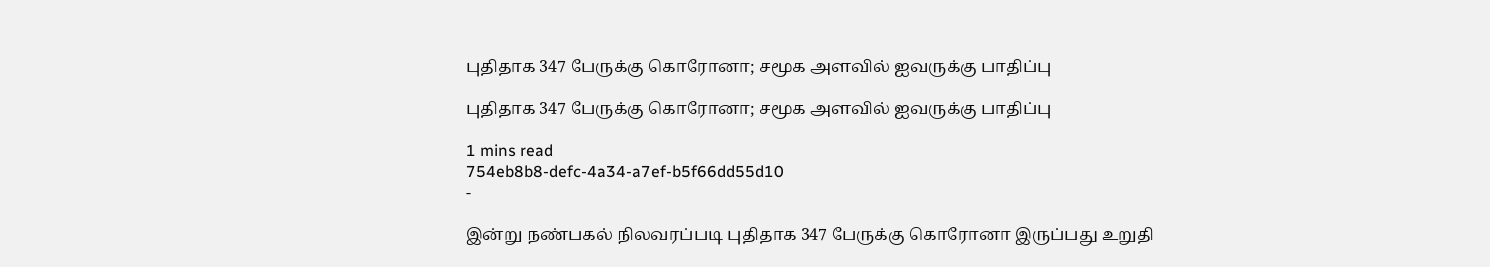புதிதாக 347 பேருக்கு கொரோனா; சமூக அளவில் ஐவருக்கு பாதிப்பு

புதிதாக 347 பேருக்கு கொரோனா; சமூக அளவில் ஐவருக்கு பாதிப்பு

1 mins read
754eb8b8-defc-4a34-a7ef-b5f66dd55d10
-

இன்று நண்பகல் நிலவரப்படி புதிதாக 347 பேருக்கு கொரோனா இருப்பது உறுதி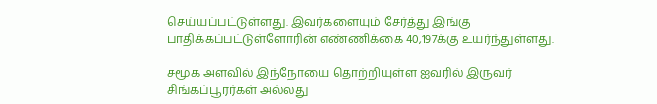செய்யப்பட்டுள்ளது. இவர்களையும் சேர்த்து இங்கு பாதிக்கப்பட்டுள்ளோரின் எண்ணிக்கை 40,197க்கு உயர்ந்துள்ளது.

சமூக அளவில் இந்நோயை தொற்றியுள்ள ஐவரில் இருவர் சிங்கப்பூரர்கள் அல்லது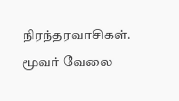நிரந்தரவாசிகள். மூவர் வேலை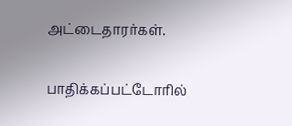அட்டைதாரர்கள்.

பாதிக்கப்பட்டோரில்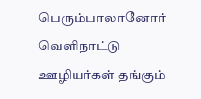பெரும்பாலானோர் வெளிநாட்டு ஊழியர்கள் தங்கும்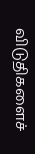விடுதிகளைச்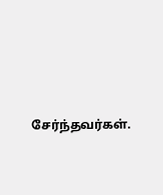சேர்ந்தவர்கள்.